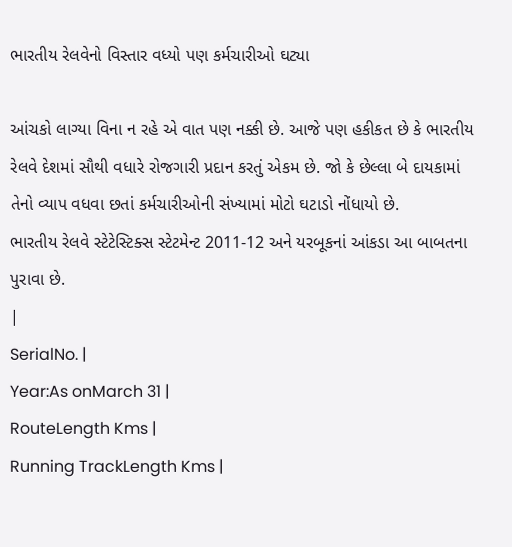ભારતીય રેલવેનો વિસ્તાર વધ્યો પણ કર્મચારીઓ ઘટ્યા

આંચકો લાગ્યા વિના ન રહે એ વાત પણ નક્કી છે. આજે પણ હકીકત છે કે ભારતીય રેલવે દેશમાં સૌથી વધારે રોજગારી પ્રદાન કરતું એકમ છે. જો કે છેલ્લા બે દાયકામાં તેનો વ્યાપ વધવા છતાં કર્મચારીઓની સંખ્યામાં મોટો ઘટાડો નોંધાયો છે.
ભારતીય રેલવે સ્ટેટેસ્ટિક્સ સ્ટેટમેન્ટ 2011-12 અને યરબૂકનાં આંકડા આ બાબતના પુરાવા છે.
|
SerialNo. |
Year:As onMarch 31 |
RouteLength Kms |
Running TrackLength Kms |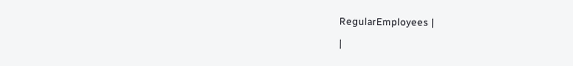RegularEmployees |
|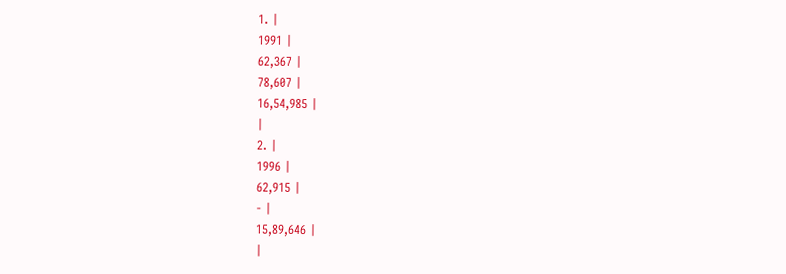1. |
1991 |
62,367 |
78,607 |
16,54,985 |
|
2. |
1996 |
62,915 |
- |
15,89,646 |
|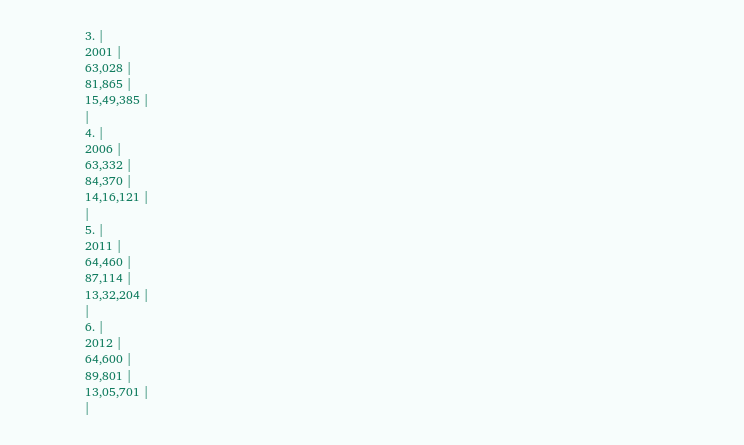3. |
2001 |
63,028 |
81,865 |
15,49,385 |
|
4. |
2006 |
63,332 |
84,370 |
14,16,121 |
|
5. |
2011 |
64,460 |
87,114 |
13,32,204 |
|
6. |
2012 |
64,600 |
89,801 |
13,05,701 |
|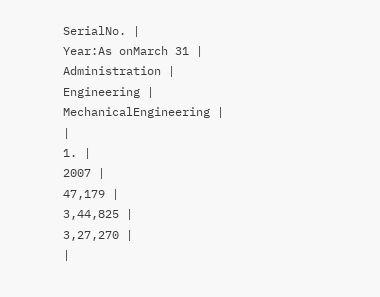SerialNo. |
Year:As onMarch 31 |
Administration |
Engineering |
MechanicalEngineering |
|
1. |
2007 |
47,179 |
3,44,825 |
3,27,270 |
|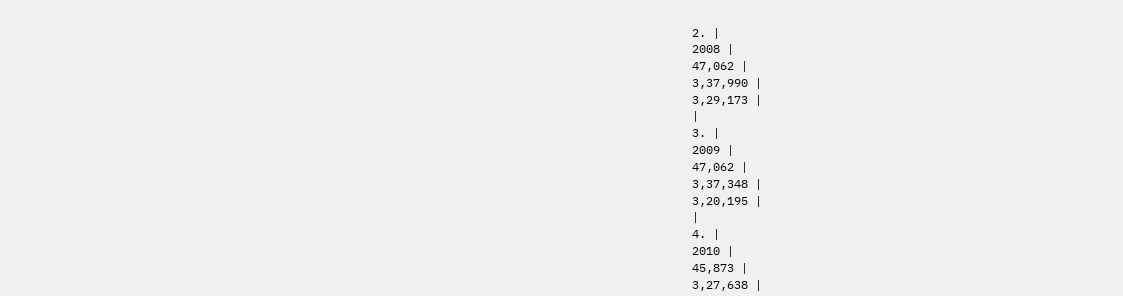2. |
2008 |
47,062 |
3,37,990 |
3,29,173 |
|
3. |
2009 |
47,062 |
3,37,348 |
3,20,195 |
|
4. |
2010 |
45,873 |
3,27,638 |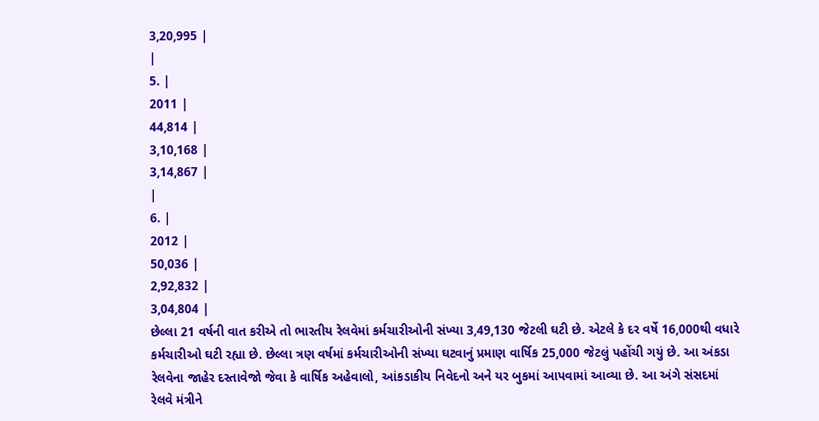3,20,995 |
|
5. |
2011 |
44,814 |
3,10,168 |
3,14,867 |
|
6. |
2012 |
50,036 |
2,92,832 |
3,04,804 |
છેલ્લા 21 વર્ષની વાત કરીએ તો ભારતીય રેલવેમાં કર્મચારીઓની સંખ્યા 3,49,130 જેટલી ઘટી છે. એટલે કે દર વર્ષે 16,000થી વધારે કર્મચારીઓ ઘટી રહ્યા છે. છેલ્લા ત્રણ વર્ષમાં કર્મચારીઓની સંખ્યા ઘટવાનું પ્રમાણ વાર્ષિક 25,000 જેટલું પહોંચી ગયું છે. આ અંકડા રેલવેના જાહેર દસ્તાવેજો જેવા કે વાર્ષિક અહેવાલો, આંકડાકીય નિવેદનો અને યર બુકમાં આપવામાં આવ્યા છે. આ અંગે સંસદમાં રેલવે મંત્રીને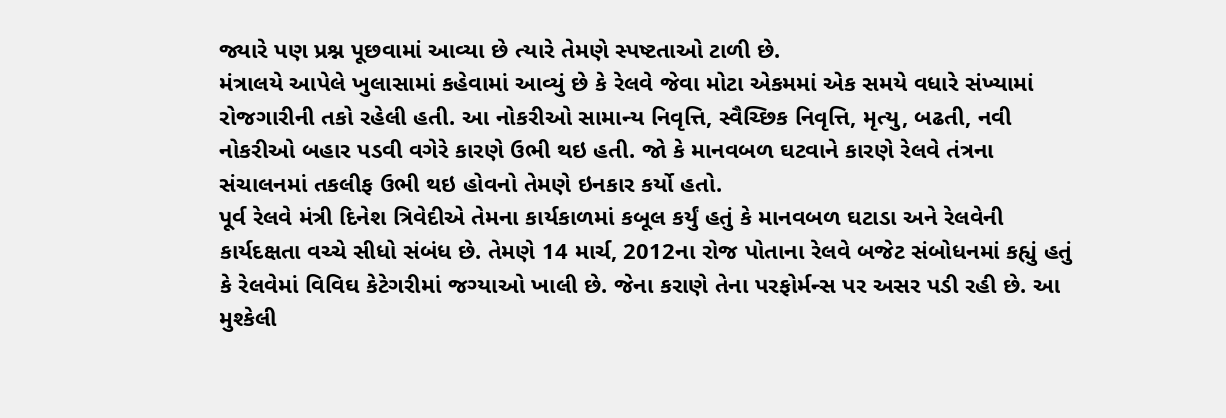જ્યારે પણ પ્રશ્ન પૂછવામાં આવ્યા છે ત્યારે તેમણે સ્પષ્ટતાઓ ટાળી છે.
મંત્રાલયે આપેલે ખુલાસામાં કહેવામાં આવ્યું છે કે રેલવે જેવા મોટા એકમમાં એક સમયે વધારે સંખ્યામાં રોજગારીની તકો રહેલી હતી. આ નોકરીઓ સામાન્ય નિવૃત્તિ, સ્વૈચ્છિક નિવૃત્તિ, મૃત્યુ, બઢતી, નવી નોકરીઓ બહાર પડવી વગેરે કારણે ઉભી થઇ હતી. જો કે માનવબળ ઘટવાને કારણે રેલવે તંત્રના સંચાલનમાં તકલીફ ઉભી થઇ હોવનો તેમણે ઇનકાર કર્યો હતો.
પૂર્વ રેલવે મંત્રી દિનેશ ત્રિવેદીએ તેમના કાર્યકાળમાં કબૂલ કર્યું હતું કે માનવબળ ઘટાડા અને રેલવેની કાર્યદક્ષતા વચ્ચે સીધો સંબંધ છે. તેમણે 14 માર્ચ, 2012ના રોજ પોતાના રેલવે બજેટ સંબોધનમાં કહ્યું હતું કે રેલવેમાં વિવિઘ કેટેગરીમાં જગ્યાઓ ખાલી છે. જેના કરાણે તેના પરફોર્મન્સ પર અસર પડી રહી છે. આ મુશ્કેલી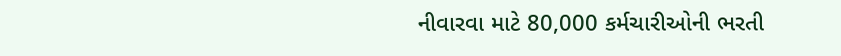નીવારવા માટે 80,000 કર્મચારીઓની ભરતી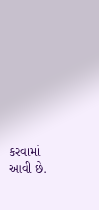કરવામાં આવી છે.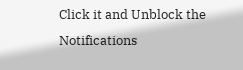Click it and Unblock the Notifications